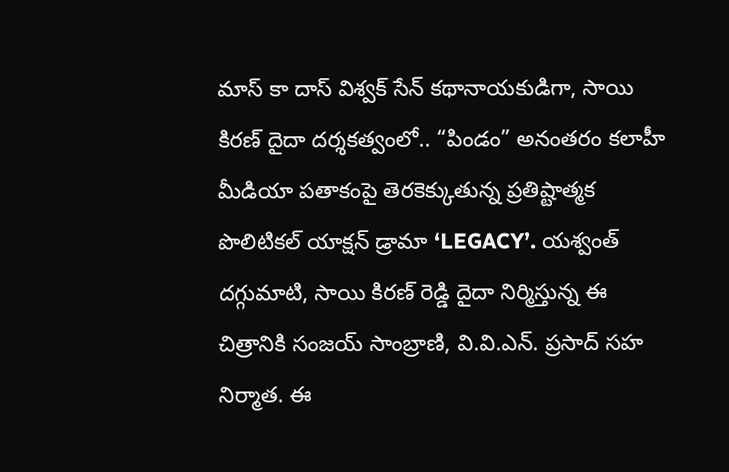మాస్ కా దాస్ విశ్వక్ సేన్ కథానాయకుడిగా, సాయి కిరణ్ దైదా దర్శకత్వంలో.. “పిండం” అనంతరం కలాహీ మీడియా పతాకంపై తెరకెక్కుతున్న ప్రతిష్టాత్మక పొలిటికల్ యాక్షన్ డ్రామా ‘LEGACY’. యశ్వంత్ దగ్గుమాటి, సాయి కిరణ్ రెడ్డి దైదా నిర్మిస్తున్న ఈ చిత్రానికి సంజయ్ సాంబ్రాణి, వి.వి.ఎన్. ప్రసాద్ సహ నిర్మాత. ఈ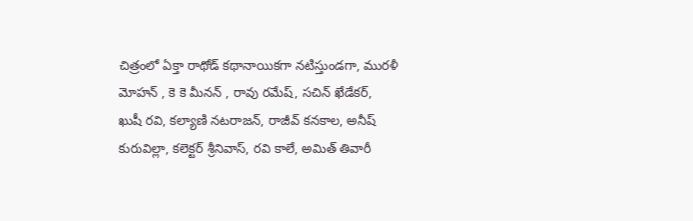చిత్రంలో ఏక్తా రాథోడ్ కథానాయికగా నటిస్తుండగా, మురళీ మోహన్ , కె కె మీనన్ , రావు రమేష్, సచిన్ ఖేడేకర్, ఖుషీ రవి, కల్యాణి నటరాజన్, రాజీవ్ కనకాల, అనీష్ కురువిల్లా, కలెక్టర్ శ్రీనివాస్, రవి కాలే, అమిత్ తివారీ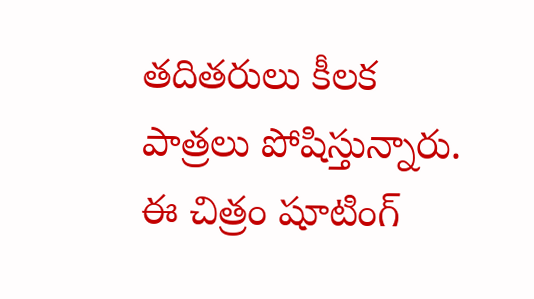తదితరులు కీలక పాత్రలు పోషిస్తున్నారు. ఈ చిత్రం షూటింగ్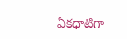ఏకధాటిగా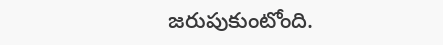జరుపుకుంటోంది.